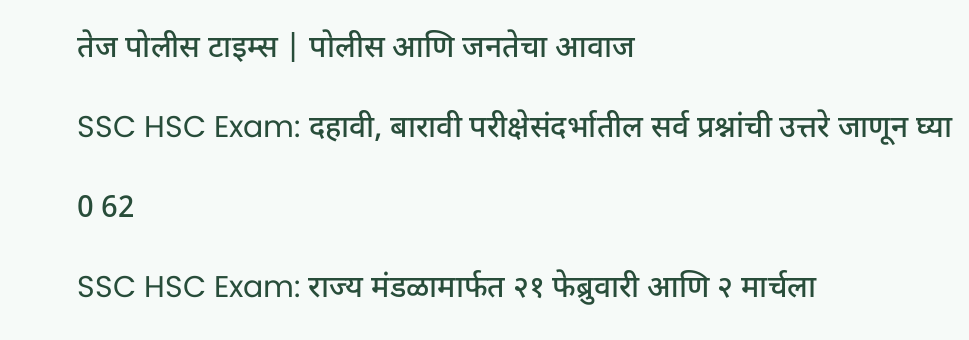तेज पोलीस टाइम्स | पोलीस आणि जनतेचा आवाज

SSC HSC Exam: दहावी, बारावी परीक्षेसंदर्भातील सर्व प्रश्नांची उत्तरे जाणून घ्या

0 62

SSC HSC Exam: राज्य मंडळामार्फत २१ फेब्रुवारी आणि २ मार्चला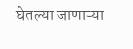घेतल्या जाणाऱ्या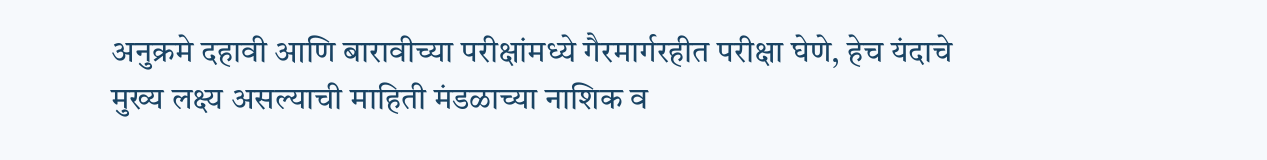अनुक्रमे दहावी आणि बारावीच्या परीक्षांमध्ये गैरमार्गरहीत परीक्षा घेणे, हेच यंदाचे मुख्य लक्ष्य असल्याची माहिती मंडळाच्या नाशिक व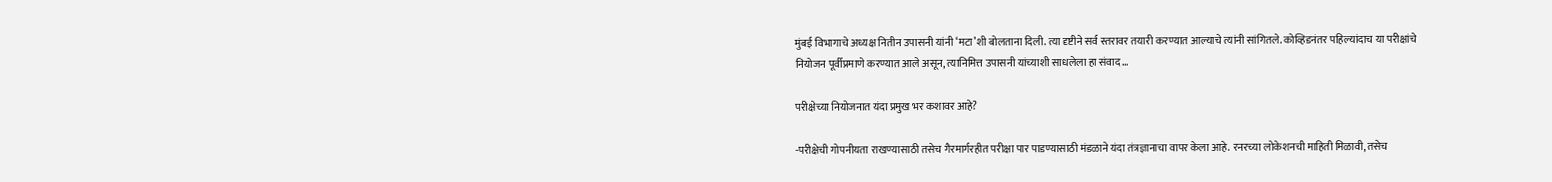मुंबई विभागाचे अध्यक्ष नितीन उपासनी यांनी ‘मटा’शी बोलताना दिली. त्या दृष्टीने सर्व स्तरावर तयारी करण्यात आल्याचे त्यांनी सांगितले. कोव्हिडनंतर पहिल्यांदाच या परीक्षांचे नियोजन पूर्वीप्रमाणे करण्यात आले असून, त्यानिमित्त उपासनी यांच्याशी साधलेला हा संवाद…

परीक्षेच्या नियोजनात यंदा प्रमुख भर कशावर आहे?

-परीक्षेची गोपनीयता राखण्यासाठी तसेच गैरमार्गरहीत परीक्षा पार पाडण्यासाठी मंडळाने यंदा तंत्रज्ञानाचा वापर केला आहे. रनरच्या लोकेशनची माहिती मिळावी, तसेच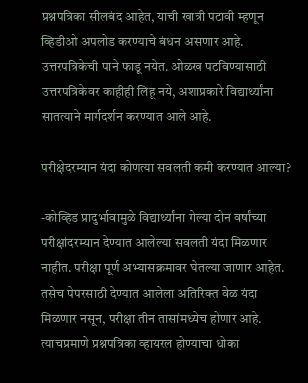प्रश्नपत्रिका सीलबंद आहेत, याची खात्री पटावी म्हणून व्हिडीओ अपलोड करण्याचे बंधन असणार आहे. उत्तरपत्रिकेची पाने फाडू नयेत. ओळख पटविण्यासाठी उत्तरपत्रिकेवर काहीही लिहू नये, अशाप्रकारे विद्यार्थ्यांना सातत्याने मार्गदर्शन करण्यात आले आहे.

परीक्षेदरम्यान यंदा कोणत्या सवलती कमी करण्यात आल्या?

-कोव्हिड प्रादुर्भावामुळे विद्यार्थ्यांना गेल्या दोन वर्षांच्या परीक्षांदरम्यान देण्यात आलेल्या सवलती यंदा मिळणार नाहीत. परीक्षा पूर्ण अभ्यासक्रमावर घेतल्या जाणार आहेत. तसेच पेपरसाठी देण्यात आलेला अतिरिक्त वेळ यंदा मिळणार नसून, परीक्षा तीन तासांमध्येच होणार आहे. त्याचप्रमाणे प्रश्नपत्रिका व्हायरल होण्याचा धोका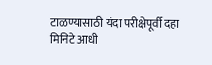टाळण्यासाठी यंदा परीक्षेपूर्वी दहा मिनिटे आधी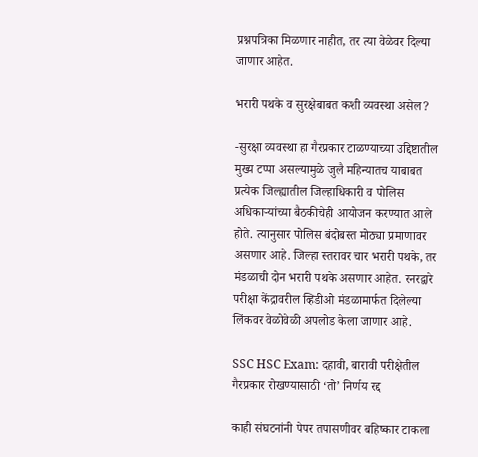प्रश्नपत्रिका मिळणार नाहीत, तर त्या वेळेवर दिल्या जाणार आहेत.

भरारी पथके व सुरक्षेबाबत कशी व्यवस्था असेल?

-सुरक्षा व्यवस्था हा गैरप्रकार टाळण्याच्या उद्दिष्टातील मुख्य टप्पा असल्यामुळे जुलै महिन्यातच याबाबत प्रत्येक जिल्ह्यातील जिल्हाधिकारी व पोलिस अधिकाऱ्यांच्या बैठकीचेही आयोजन करण्यात आले होते. त्यानुसार पोलिस बंदोबस्त मोठ्या प्रमाणावर असणार आहे. जिल्हा स्तरावर चार भरारी पथके, तर मंडळाची दोन भरारी पथके असणार आहेत. रनरद्वारे परीक्षा केंद्रावरील व्हिडीओ मंडळामार्फत दिलेल्या लिंकवर वेळोवेळी अपलोड केला जाणार आहे.

SSC HSC Exam: दहावी, बारावी परीक्षेतील गैरप्रकार रोखण्यासाठी ‘तो’ निर्णय रद्द

काही संघटनांनी पेपर तपासणीवर बहिष्कार टाकला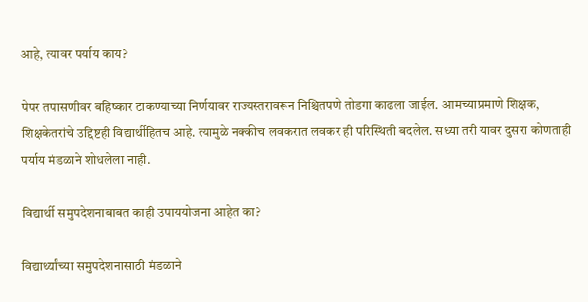आहे, त्यावर पर्याय काय?

पेपर तपासणीवर बहिष्कार टाकण्याच्या निर्णयावर राज्यस्तरावरून निश्चितपणे तोडगा काढला जाईल. आमच्याप्रमाणे शिक्षक, शिक्षकेतरांचे उद्दिष्टही विद्यार्थीहितच आहे. त्यामुळे नक्कीच लवकरात लवकर ही परिस्थिती बदलेल. सध्या तरी यावर दुसरा कोणताही पर्याय मंडळाने शोधलेला नाही.

विद्यार्थी समुपदेशनाबाबत काही उपाययोजना आहेत का?

विद्यार्थ्यांच्या समुपदेशनासाठी मंडळाने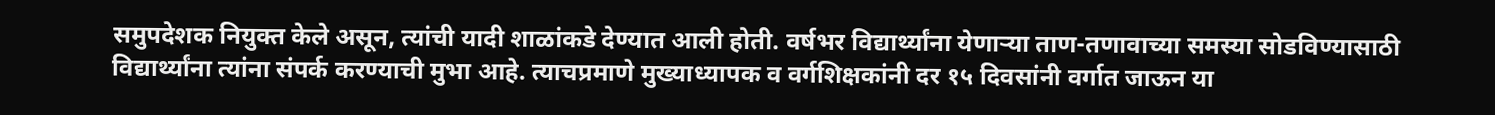समुपदेशक नियुक्त केले असून, त्यांची यादी शाळांकडे देण्यात आली होती. वर्षभर विद्यार्थ्यांना येणाऱ्या ताण-तणावाच्या समस्या सोडविण्यासाठी विद्यार्थ्यांना त्यांना संपर्क करण्याची मुभा आहे. त्याचप्रमाणे मुख्याध्यापक व वर्गशिक्षकांनी दर १५ दिवसांनी वर्गात जाऊन या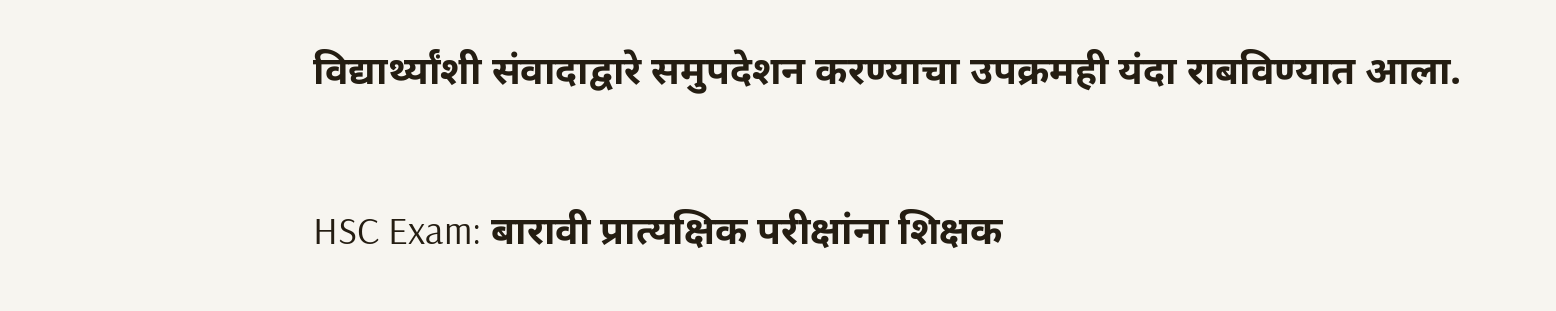विद्यार्थ्यांशी संवादाद्वारे समुपदेशन करण्याचा उपक्रमही यंदा राबविण्यात आला.

HSC Exam: बारावी प्रात्यक्षिक परीक्षांना शिक्षक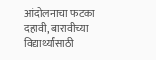आंदोलनाचा फटका
दहावी, बारावीच्या विद्यार्थ्यांसाठी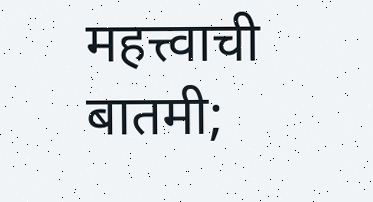महत्त्वाची बातमी;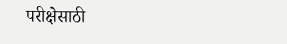परीक्षेसाठी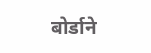बोर्डाने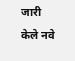जारी केले नवे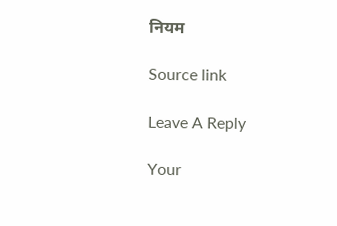नियम

Source link

Leave A Reply

Your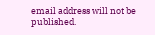email address will not be published.